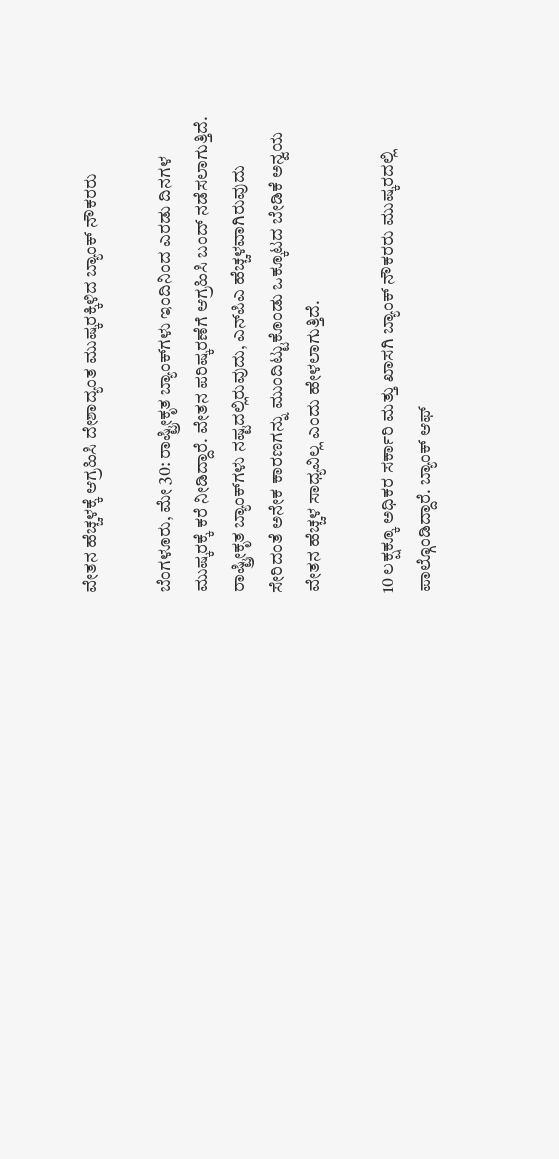ವೇತನ ಹೆಚ್ಚಳಕ್ಕೆ ಆಗ್ರಹಿಸಿ ದೇಶಾದ್ಯಂತ ಮುಷ್ಕರಕ್ಕಿಳಿದ ಬ್ಯಾಂಕ್ ನೌಕರರು

ಬೆಂಗಳೂರು, ಮೇ 30: ರಾಷ್ಟ್ರೀಕೃತ ಬ್ಯಾಂಕ್‌ಗಳು ಇಂದಿನಿಂದ ಎರಡು ದಿನಗಳ ಮುಷ್ಕರಕ್ಕೆ ಕರೆ ನೀಡಿದ್ದಾರೆ. ವೇತನ ಪರಿಷ್ಕರಣೆಗೆ ಆಗ್ರಹಿಸಿ ಬಂದ್ ನಡೆಸಲಾಗುತ್ತಿದೆ. ರಾಷ್ಟ್ರೀಕೃತ ಬ್ಯಾಂಕ್‌ಗಳು ನಷ್ಟದಲ್ಲಿರುವುದು, ಎನ್‌ಪಿಎ ಹೆಚ್ಚಳವಾಗಿರುವುದು ಸೇರಿದಂತೆ ಅನೇಕ ಕಾರಣಗನ್ನು ಮುಂದಿಟ್ಟುಕೊಂಡು ಒಕ್ಕೂಟದ ಬೇಡಿಕೆ ಅನ್ವಯ ವೇತನ ಹೆಚ್ಚಳ ಸಾಧ್ಯವಿಲ್ಲ ಎಂದು ಹೇಳಲಾಗುತ್ತಿದೆ.

10 ಲಕ್ಷಕ್ಕೂ ಅಧಿಕರ ಸರ್ಕಾರಿ ಮತ್ತು ಖಾಸಗಿ ಬ್ಯಾಂಕ್‌ ನೌಕರರು ಮುಷ್ಕರದಲ್ಲಿ ಪಾಲ್ಗೊಂಡಿದ್ದಾರೆ. ಬ್ಯಾಂಕ್ ಆಫ್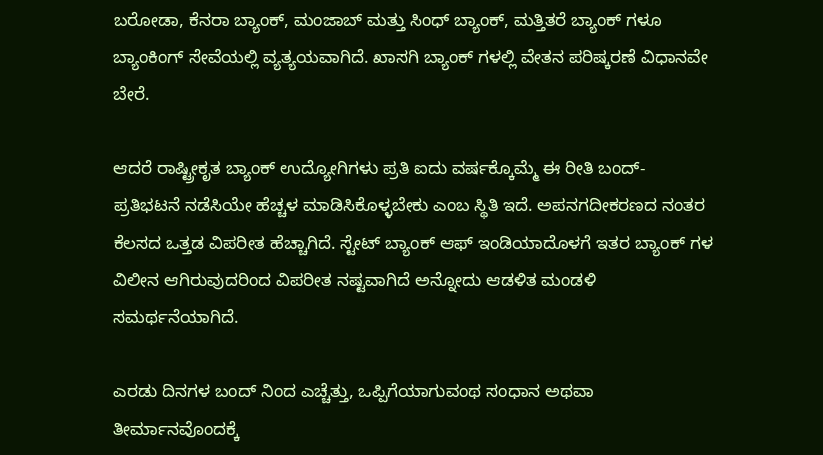ಬರೋಡಾ, ಕೆನರಾ ಬ್ಯಾಂಕ್, ಮಂಜಾಬ್ ಮತ್ತು ಸಿಂಧ್ ಬ್ಯಾಂಕ್, ಮತ್ತಿತರೆ ಬ್ಯಾಂಕ್ ಗಳೂ ಬ್ಯಾಂಕಿಂಗ್ ಸೇವೆಯಲ್ಲಿ ವ್ಯತ್ಯಯವಾಗಿದೆ. ಖಾಸಗಿ ಬ್ಯಾಂಕ್ ಗಳಲ್ಲಿ ವೇತನ ಪರಿಷ್ಕರಣೆ ವಿಧಾನವೇ ಬೇರೆ.

ಆದರೆ ರಾಷ್ಟ್ರೀಕೃತ ಬ್ಯಾಂಕ್ ಉದ್ಯೋಗಿಗಳು ಪ್ರತಿ ಐದು ವರ್ಷಕ್ಕೊಮ್ಮೆ ಈ ರೀತಿ ಬಂದ್- ಪ್ರತಿಭಟನೆ ನಡೆಸಿಯೇ ಹೆಚ್ಚಳ ಮಾಡಿಸಿಕೊಳ್ಳಬೇಕು ಎಂಬ ಸ್ಥಿತಿ ಇದೆ. ಅಪನಗದೀಕರಣದ ನಂತರ ಕೆಲಸದ ಒತ್ತಡ ವಿಪರೀತ ಹೆಚ್ಚಾಗಿದೆ. ಸ್ಟೇಟ್ ಬ್ಯಾಂಕ್ ಆಫ್ ಇಂಡಿಯಾದೊಳಗೆ ಇತರ ಬ್ಯಾಂಕ್ ಗಳ ವಿಲೀನ ಆಗಿರುವುದರಿಂದ ವಿಪರೀತ ನಷ್ಟವಾಗಿದೆ ಅನ್ನೋದು ಆಡಳಿತ ಮಂಡಳಿ ಸಮರ್ಥನೆಯಾಗಿದೆ.

ಎರಡು ದಿನಗಳ ಬಂದ್ ನಿಂದ ಎಚ್ಚೆತ್ತು, ಒಪ್ಪಿಗೆಯಾಗುವಂಥ ಸಂಧಾನ ಅಥವಾ ತೀರ್ಮಾನವೊಂದಕ್ಕೆ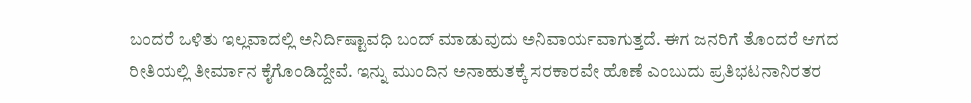ಬಂದರೆ ಒಳಿತು ಇಲ್ಲವಾದಲ್ಲಿ ಅನಿರ್ದಿಷ್ಟಾವಧಿ ಬಂದ್ ಮಾಡುವುದು ಅನಿವಾರ್ಯವಾಗುತ್ತದೆ. ಈಗ ಜನರಿಗೆ ತೊಂದರೆ ಆಗದ ರೀತಿಯಲ್ಲಿ ತೀರ್ಮಾನ ಕೈಗೊಂಡಿದ್ದೇವೆ. ಇನ್ನು ಮುಂದಿನ ಅನಾಹುತಕ್ಕೆ ಸರಕಾರವೇ ಹೊಣೆ ಎಂಬುದು ಪ್ರತಿಭಟನಾನಿರತರ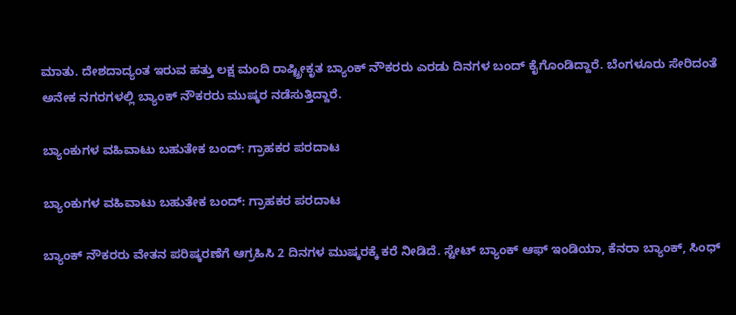ಮಾತು. ದೇಶದಾದ್ಯಂತ ಇರುವ ಹತ್ತು ಲಕ್ಷ ಮಂದಿ ರಾಷ್ಟ್ರೀಕೃತ ಬ್ಯಾಂಕ್ ನೌಕರರು ಎರಡು ದಿನಗಳ ಬಂದ್ ಕೈಗೊಂಡಿದ್ದಾರೆ. ಬೆಂಗಳೂರು ಸೇರಿದಂತೆ ಅನೇಕ ನಗರಗಳಲ್ಲಿ ಬ್ಯಾಂಕ್‌ ನೌಕರರು ಮುಷ್ಕರ ನಡೆಸುತ್ತಿದ್ದಾರೆ.

ಬ್ಯಾಂಕುಗಳ ವಹಿವಾಟು ಬಹುತೇಕ ಬಂದ್: ಗ್ರಾಹಕರ ಪರದಾಟ

ಬ್ಯಾಂಕುಗಳ ವಹಿವಾಟು ಬಹುತೇಕ ಬಂದ್: ಗ್ರಾಹಕರ ಪರದಾಟ

ಬ್ಯಾಂಕ್ ನೌಕರರು ವೇತನ ಪರಿಷ್ಕರಣೆಗೆ ಆಗ್ರಹಿಸಿ 2 ದಿನಗಳ ಮುಷ್ಕರಕ್ಕೆ ಕರೆ ನೀಡಿದೆ. ಸ್ಟೇಟ್‌ ಬ್ಯಾಂಕ್ ಆಫ್‌ ಇಂಡಿಯಾ, ಕೆನರಾ ಬ್ಯಾಂಕ್, ಸಿಂಧ್‌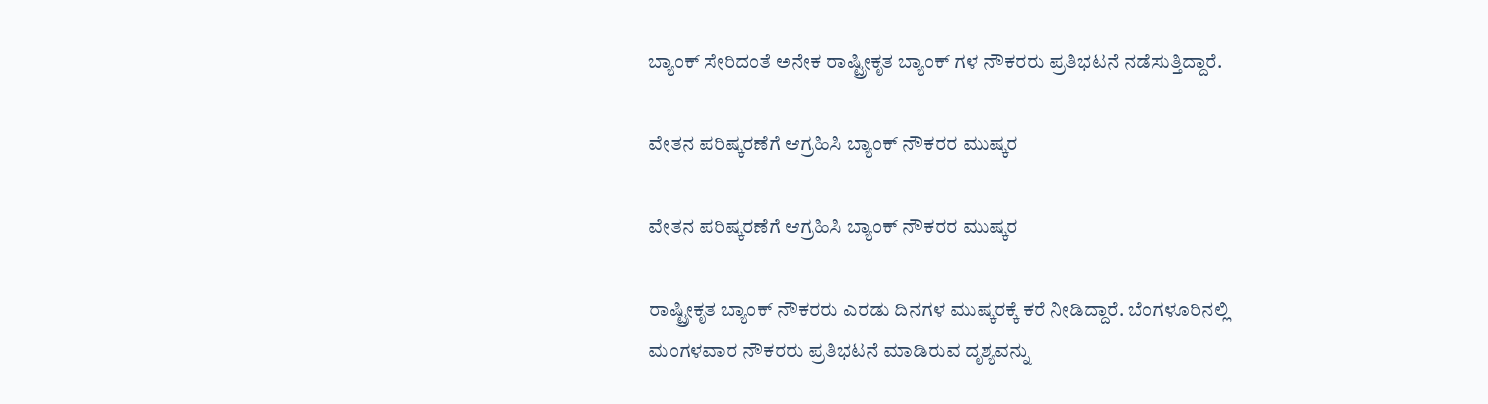ಬ್ಯಾಂಕ್ ಸೇರಿದಂತೆ ಅನೇಕ ರಾಷ್ಟ್ರೀಕೃತ ಬ್ಯಾಂಕ್ ಗಳ ನೌಕರರು ಪ್ರತಿಭಟನೆ ನಡೆಸುತ್ತಿದ್ದಾರೆ.

ವೇತನ ಪರಿಷ್ಕರಣೆಗೆ ಆಗ್ರಹಿಸಿ ಬ್ಯಾಂಕ್ ನೌಕರರ ಮುಷ್ಕರ

ವೇತನ ಪರಿಷ್ಕರಣೆಗೆ ಆಗ್ರಹಿಸಿ ಬ್ಯಾಂಕ್ ನೌಕರರ ಮುಷ್ಕರ

ರಾಷ್ಟ್ರೀಕೃತ ಬ್ಯಾಂಕ್ ನೌಕರರು ಎರಡು ದಿನಗಳ ಮುಷ್ಕರಕ್ಕೆ ಕರೆ ನೀಡಿದ್ದಾರೆ. ಬೆಂಗಳೂರಿನಲ್ಲಿ ಮಂಗಳವಾರ ನೌಕರರು ಪ್ರತಿಭಟನೆ ಮಾಡಿರುವ ದೃಶ್ಯವನ್ನು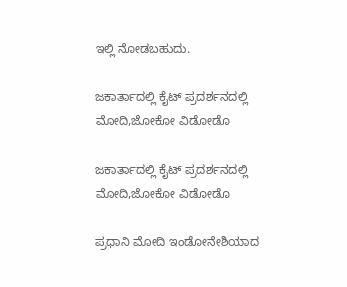ಇಲ್ಲಿ ನೋಡಬಹುದು.

ಜಕಾರ್ತಾದಲ್ಲಿ ಕೈಟ್ ಪ್ರದರ್ಶನದಲ್ಲಿ ಮೋದಿ,ಜೋಕೋ ವಿಡೋಡೊ

ಜಕಾರ್ತಾದಲ್ಲಿ ಕೈಟ್ ಪ್ರದರ್ಶನದಲ್ಲಿ ಮೋದಿ,ಜೋಕೋ ವಿಡೋಡೊ

ಪ್ರಧಾನಿ ಮೋದಿ ಇಂಡೋನೇಶಿಯಾದ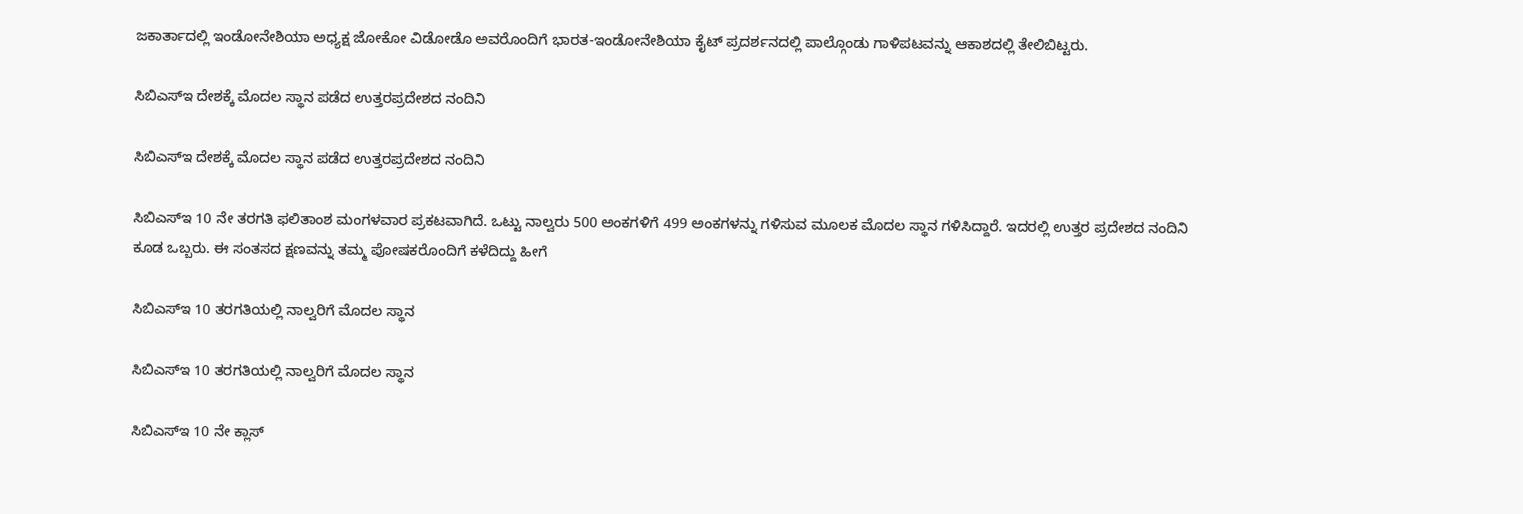ಜಕಾರ್ತಾದಲ್ಲಿ ಇಂಡೋನೇಶಿಯಾ ಅಧ್ಯಕ್ಷ ಜೋಕೋ ವಿಡೋಡೊ ಅವರೊಂದಿಗೆ ಭಾರತ-ಇಂಡೋನೇಶಿಯಾ ಕೈಟ್ ಪ್ರದರ್ಶನದಲ್ಲಿ ಪಾಲ್ಗೊಂಡು ಗಾಳಿಪಟವನ್ನು ಆಕಾಶದಲ್ಲಿ ತೇಲಿಬಿಟ್ಟರು.

ಸಿಬಿಎಸ್‌ಇ ದೇಶಕ್ಕೆ ಮೊದಲ ಸ್ಥಾನ ಪಡೆದ ಉತ್ತರಪ್ರದೇಶದ ನಂದಿನಿ

ಸಿಬಿಎಸ್‌ಇ ದೇಶಕ್ಕೆ ಮೊದಲ ಸ್ಥಾನ ಪಡೆದ ಉತ್ತರಪ್ರದೇಶದ ನಂದಿನಿ

ಸಿಬಿಎಸ್‌ಇ 10 ನೇ ತರಗತಿ ಫಲಿತಾಂಶ ಮಂಗಳವಾರ ಪ್ರಕಟವಾಗಿದೆ. ಒಟ್ಟು ನಾಲ್ವರು 500 ಅಂಕಗಳಿಗೆ 499 ಅಂಕಗಳನ್ನು ಗಳಿಸುವ ಮೂಲಕ ಮೊದಲ ಸ್ಥಾನ ಗಳಿಸಿದ್ದಾರೆ. ಇದರಲ್ಲಿ ಉತ್ತರ ಪ್ರದೇಶದ ನಂದಿನಿ ಕೂಡ ಒಬ್ಬರು. ಈ ಸಂತಸದ ಕ್ಷಣವನ್ನು ತಮ್ಮ ಪೋಷಕರೊಂದಿಗೆ ಕಳೆದಿದ್ದು ಹೀಗೆ

ಸಿಬಿಎಸ್‌ಇ 10 ತರಗತಿಯಲ್ಲಿ ನಾಲ್ವರಿಗೆ ಮೊದಲ ಸ್ಥಾನ

ಸಿಬಿಎಸ್‌ಇ 10 ತರಗತಿಯಲ್ಲಿ ನಾಲ್ವರಿಗೆ ಮೊದಲ ಸ್ಥಾನ

ಸಿಬಿಎಸ್‌ಇ 10 ನೇ ಕ್ಲಾಸ್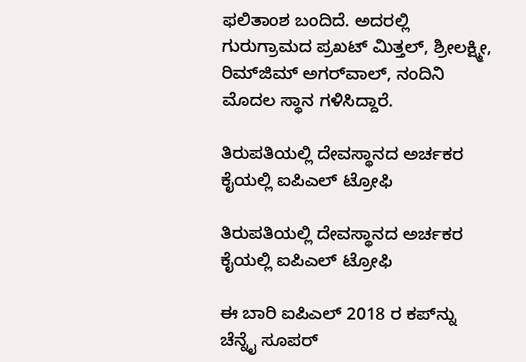ಫಲಿತಾಂಶ ಬಂದಿದೆ. ಅದರಲ್ಲಿ ಗುರುಗ್ರಾಮದ ಪ್ರಖಟ್ ಮಿತ್ತಲ್, ಶ್ರೀಲಕ್ಷ್ಮೀ, ರಿಮ್‌ಜಿಮ್ ಅಗರ್‌ವಾಲ್, ನಂದಿನಿ ಮೊದಲ ಸ್ಥಾನ ಗಳಿಸಿದ್ದಾರೆ.

ತಿರುಪತಿಯಲ್ಲಿ ದೇವಸ್ಥಾನದ ಅರ್ಚಕರ ಕೈಯಲ್ಲಿ ಐಪಿಎಲ್ ಟ್ರೋಫಿ

ತಿರುಪತಿಯಲ್ಲಿ ದೇವಸ್ಥಾನದ ಅರ್ಚಕರ ಕೈಯಲ್ಲಿ ಐಪಿಎಲ್ ಟ್ರೋಫಿ

ಈ ಬಾರಿ ಐಪಿಎಲ್‌ 2018 ರ ಕಪ್‌ನ್ನು ಚೆನ್ನೈ ಸೂಪರ್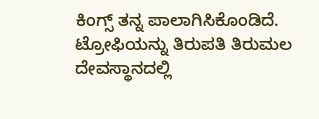ಕಿಂಗ್ಸ್‌ ತನ್ನ ಪಾಲಾಗಿಸಿಕೊಂಡಿದೆ. ಟ್ರೋಫಿಯನ್ನು ತಿರುಪತಿ ತಿರುಮಲ ದೇವಸ್ಥಾನದಲ್ಲಿ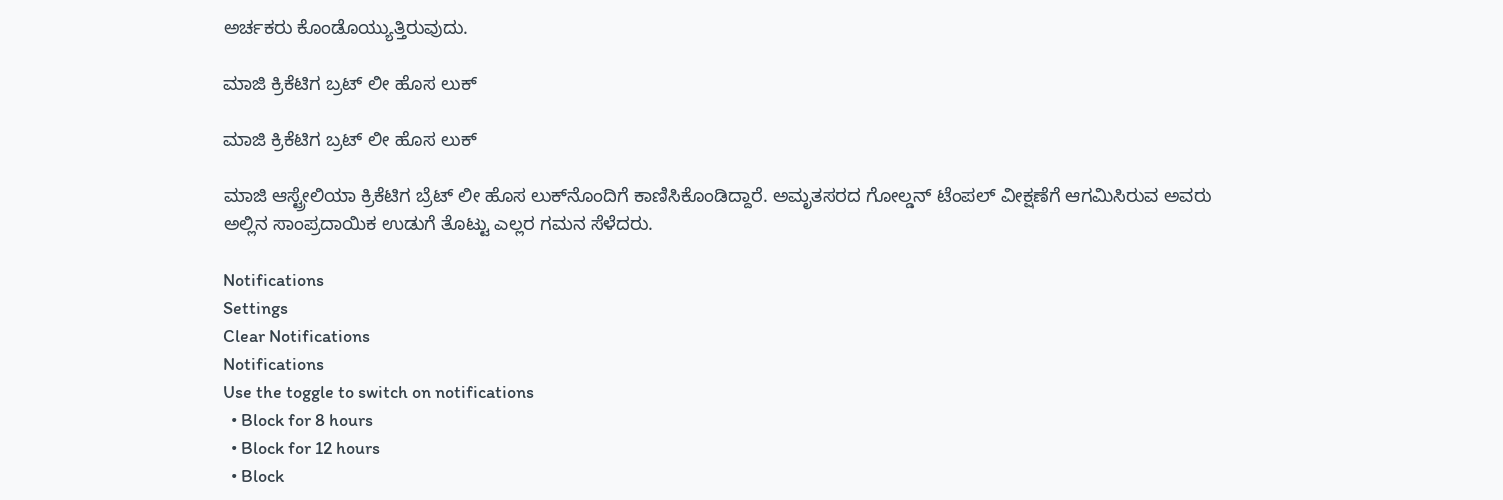ಅರ್ಚಕರು ಕೊಂಡೊಯ್ಯುತ್ತಿರುವುದು.

ಮಾಜಿ ಕ್ರಿಕೆಟಿಗ ಬ್ರಟ್‌ ಲೀ ಹೊಸ ಲುಕ್

ಮಾಜಿ ಕ್ರಿಕೆಟಿಗ ಬ್ರಟ್‌ ಲೀ ಹೊಸ ಲುಕ್

ಮಾಜಿ ಆಸ್ಟ್ರೇಲಿಯಾ ಕ್ರಿಕೆಟಿಗ ಬ್ರೆಟ್‌ ಲೀ ಹೊಸ ಲುಕ್‌ನೊಂದಿಗೆ ಕಾಣಿಸಿಕೊಂಡಿದ್ದಾರೆ. ಅಮೃತಸರದ ಗೋಲ್ಡನ್‌ ಟೆಂಪಲ್ ವೀಕ್ಷಣೆಗೆ ಆಗಮಿಸಿರುವ ಅವರು ಅಲ್ಲಿನ ಸಾಂಪ್ರದಾಯಿಕ ಉಡುಗೆ ತೊಟ್ಟು ಎಲ್ಲರ ಗಮನ ಸೆಳೆದರು.

Notifications
Settings
Clear Notifications
Notifications
Use the toggle to switch on notifications
  • Block for 8 hours
  • Block for 12 hours
  • Block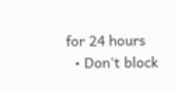for 24 hours
  • Don't block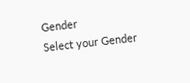Gender
Select your Gender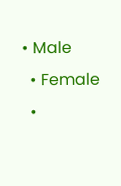• Male
  • Female
  •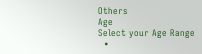Others
Age
Select your Age Range
  •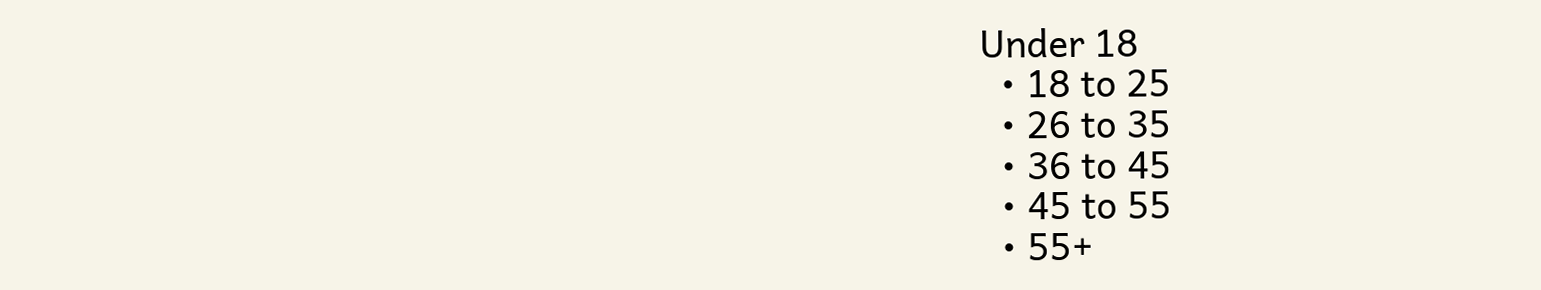Under 18
  • 18 to 25
  • 26 to 35
  • 36 to 45
  • 45 to 55
  • 55+